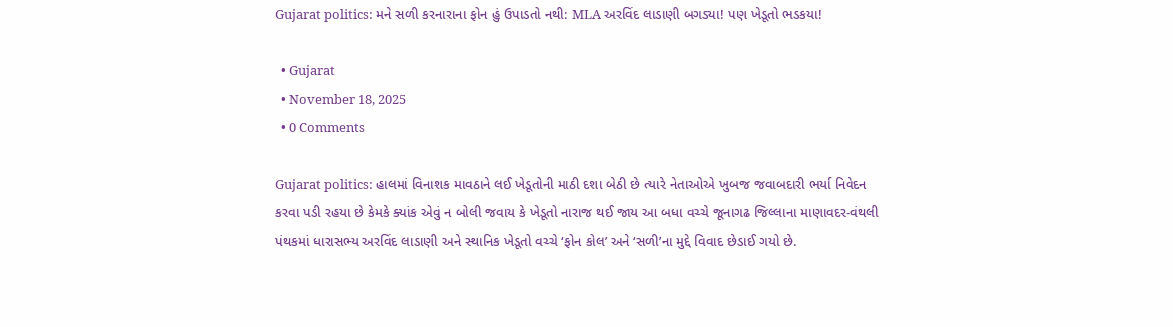Gujarat politics: મને સળી કરનારાના ફોન હું ઉપાડતો નથી: MLA અરવિંદ લાડાણી બગડ્યા! પણ ખેડૂતો ભડકયા!

  • Gujarat
  • November 18, 2025
  • 0 Comments

Gujarat politics: હાલમાં વિનાશક માવઠાને લઈ ખેડૂતોની માઠી દશા બેઠી છે ત્યારે નેતાઓએ ખુબજ જવાબદારી ભર્યા નિવેદન કરવા પડી રહયા છે કેમકે ક્યાંક એવું ન બોલી જવાય કે ખેડૂતો નારાજ થઈ જાય આ બધા વચ્ચે જૂનાગઢ જિલ્લાના માણાવદર-વંથલી પંથકમાં ધારાસભ્ય અરવિંદ લાડાણી અને સ્થાનિક ખેડૂતો વચ્ચે ‘ફોન કોલ’ અને ‘સળી’ના મુદ્દે વિવાદ છેડાઈ ગયો છે.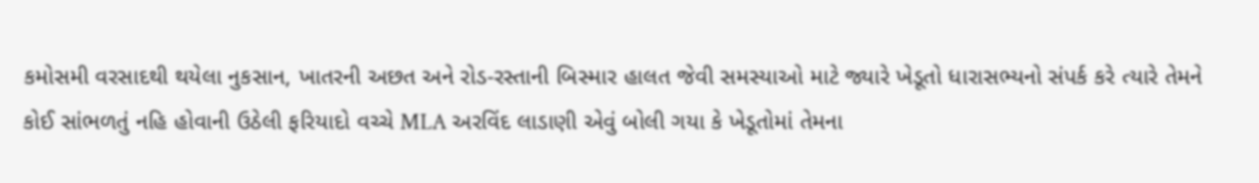કમોસમી વરસાદથી થયેલા નુકસાન, ખાતરની અછત અને રોડ-રસ્તાની બિસ્માર હાલત જેવી સમસ્યાઓ માટે જ્યારે ખેડૂતો ધારાસભ્યનો સંપર્ક કરે ત્યારે તેમને કોઈ સાંભળતું નહિ હોવાની ઉઠેલી ફરિયાદો વચ્ચે MLA અરવિંદ લાડાણી એવું બોલી ગયા કે ખેડૂતોમાં તેમના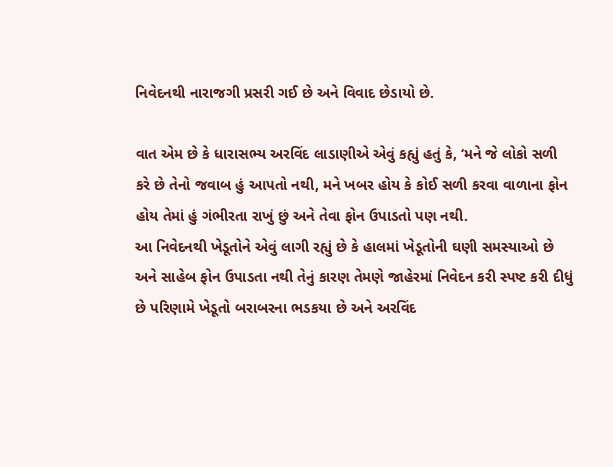નિવેદનથી નારાજગી પ્રસરી ગઈ છે અને વિવાદ છેડાયો છે.

વાત એમ છે કે ધારાસભ્ય અરવિંદ લાડાણીએ એવું કહ્યું હતું કે, ‘મને જે લોકો સળી કરે છે તેનો જવાબ હું આપતો નથી, મને ખબર હોય કે કોઈ સળી કરવા વાળાના ફોન હોય તેમાં હું ગંભીરતા રાખું છું અને તેવા ફોન ઉપાડતો પણ નથી.
આ નિવેદનથી ખેડૂતોને એવું લાગી રહ્યું છે કે હાલમાં ખેડૂતોની ઘણી સમસ્યાઓ છે અને સાહેબ ફોન ઉપાડતા નથી તેનું કારણ તેમણે જાહેરમાં નિવેદન કરી સ્પષ્ટ કરી દીધું છે પરિણામે ખેડૂતો બરાબરના ભડકયા છે અને અરવિંદ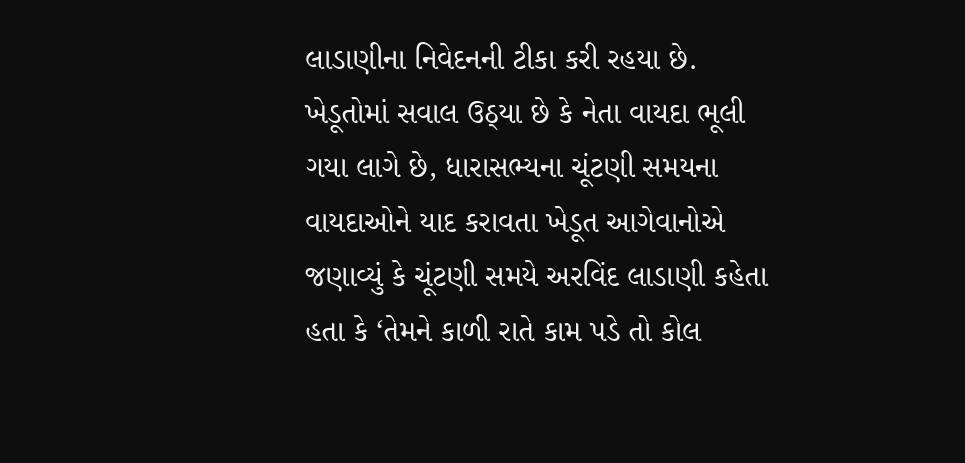લાડાણીના નિવેદનની ટીકા કરી રહયા છે.
ખેડૂતોમાં સવાલ ઉઠ્યા છે કે નેતા વાયદા ભૂલી ગયા લાગે છે, ધારાસભ્યના ચૂંટણી સમયના વાયદાઓને યાદ કરાવતા ખેડૂત આગેવાનોએ જણાવ્યું કે ચૂંટણી સમયે અરવિંદ લાડાણી કહેતા હતા કે ‘તેમને કાળી રાતે કામ પડે તો કોલ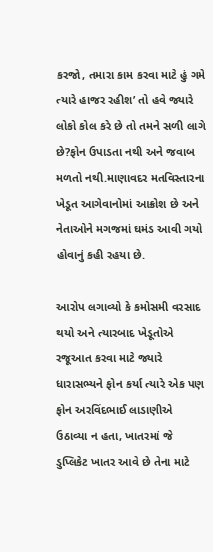કરજો, તમારા કામ કરવા માટે હું ગમે ત્યારે હાજર રહીશ’ તો હવે જ્યારે લોકો કોલ કરે છે તો તમને સળી લાગે છે?ફોન ઉપાડતા નથી અને જવાબ મળતો નથી.માણાવદર મતવિસ્તારના ખેડૂત આગેવાનોમાં આક્રોશ છે અને નેતાઓને મગજમાં ઘમંડ આવી ગયો હોવાનું કહી રહયા છે.

આરોપ લગાવ્યો કે કમોસમી વરસાદ થયો અને ત્યારબાદ ખેડૂતોએ રજૂઆત કરવા માટે જ્યારે ધારાસભ્યને ફોન કર્યા ત્યારે એક પણ ફોન અરવિંદભાઈ લાડાણીએ ઉઠાવ્યા ન હતા, ખાતરમાં જે ડુપ્લિકેટ ખાતર આવે છે તેના માટે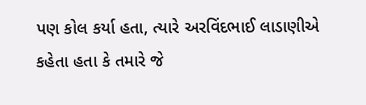પણ કોલ કર્યા હતા, ત્યારે અરવિંદભાઈ લાડાણીએ કહેતા હતા કે તમારે જે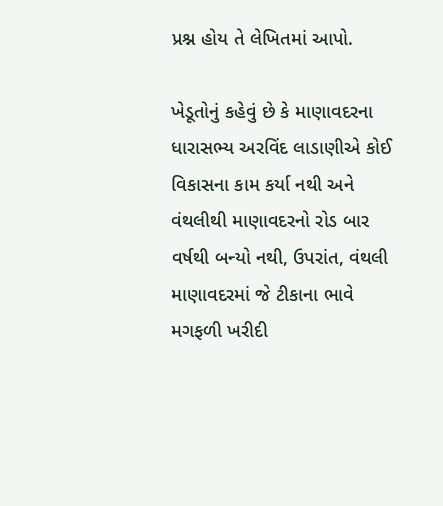પ્રશ્ન હોય તે લેખિતમાં આપો.

ખેડૂતોનું કહેવું છે કે માણાવદરના ધારાસભ્ય અરવિંદ લાડાણીએ કોઈ વિકાસના કામ કર્યા નથી અને વંથલીથી માણાવદરનો રોડ બાર વર્ષથી બન્યો નથી, ઉપરાંત, વંથલી માણાવદરમાં જે ટીકાના ભાવે મગફળી ખરીદી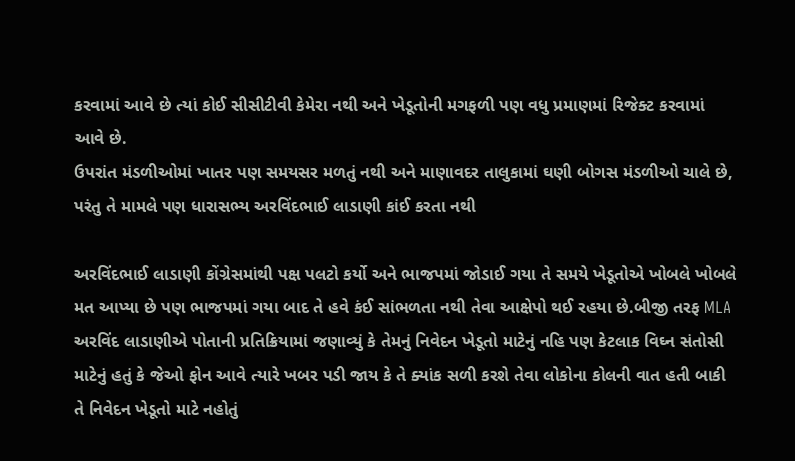કરવામાં આવે છે ત્યાં કોઈ સીસીટીવી કેમેરા નથી અને ખેડૂતોની મગફળી પણ વધુ પ્રમાણમાં રિજેક્ટ કરવામાં આવે છે.
ઉપરાંત મંડળીઓમાં ખાતર પણ સમયસર મળતું નથી અને માણાવદર તાલુકામાં ઘણી બોગસ મંડળીઓ ચાલે છે, પરંતુ તે મામલે પણ ધારાસભ્ય અરવિંદભાઈ લાડાણી કાંઈ કરતા નથી

અરવિંદભાઈ લાડાણી કોંગ્રેસમાંથી પક્ષ પલટો કર્યો અને ભાજપમાં જોડાઈ ગયા તે સમયે ખેડૂતોએ ખોબલે ખોબલે મત આપ્યા છે પણ ભાજપમાં ગયા બાદ તે હવે કંઈ સાંભળતા નથી તેવા આક્ષેપો થઈ રહયા છે.બીજી તરફ MLA અરવિંદ લાડાણીએ પોતાની પ્રતિક્રિયામાં જણાવ્યું કે તેમનું નિવેદન ખેડૂતો માટેનું નહિ પણ કેટલાક વિઘ્ન સંતોસી માટેનું હતું કે જેઓ ફોન આવે ત્યારે ખબર પડી જાય કે તે ક્યાંક સળી કરશે તેવા લોકોના કોલની વાત હતી બાકી તે નિવેદન ખેડૂતો માટે નહોતું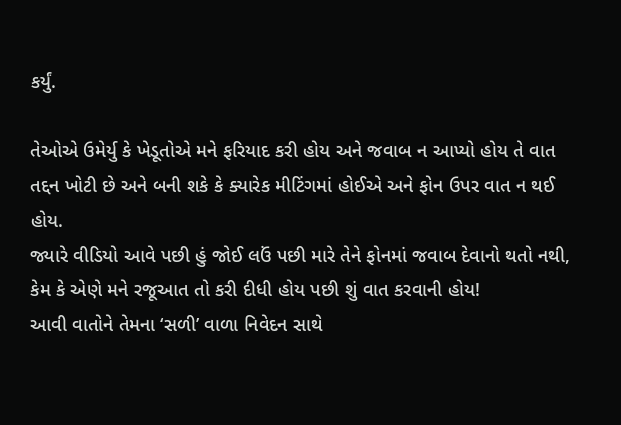કર્યું.

તેઓએ ઉમેર્યુ કે ખેડૂતોએ મને ફરિયાદ કરી હોય અને જવાબ ન આપ્યો હોય તે વાત તદ્દન ખોટી છે અને બની શકે કે ક્યારેક મીટિંગમાં હોઈએ અને ફોન ઉપર વાત ન થઈ હોય.
જ્યારે વીડિયો આવે પછી હું જોઈ લઉં પછી મારે તેને ફોનમાં જવાબ દેવાનો થતો નથી, કેમ કે એણે મને રજૂઆત તો કરી દીધી હોય પછી શું વાત કરવાની હોય!
આવી વાતોને તેમના ‘સળી’ વાળા નિવેદન સાથે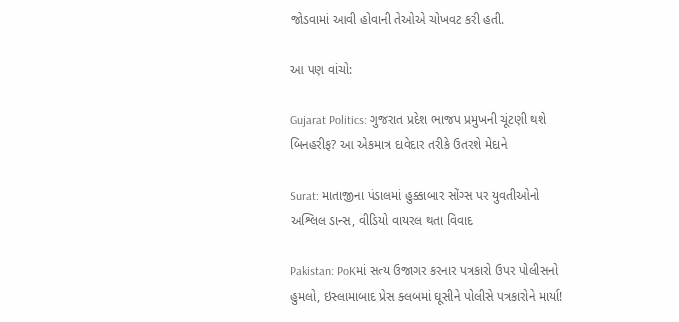જોડવામાં આવી હોવાની તેઓએ ચોખવટ કરી હતી.

આ પણ વાંચો:

Gujarat Politics: ગુજરાત પ્રદેશ ભાજપ પ્રમુખની ચૂંટણી થશે બિનહરીફ? આ એકમાત્ર દાવેદાર તરીકે ઉતરશે મેદાને

Surat: માતાજીના પંડાલમાં હુક્કાબાર સોંગ્સ પર યુવતીઓનો અશ્લિલ ડાન્સ, વીડિયો વાયરલ થતા વિવાદ

Pakistan: PoKમાં સત્ય ઉજાગર કરનાર પત્રકારો ઉપર પોલીસનો હુમલો, ઇસ્લામાબાદ પ્રેસ ક્લબમાં ઘૂસીને પોલીસે પત્રકારોને માર્યા!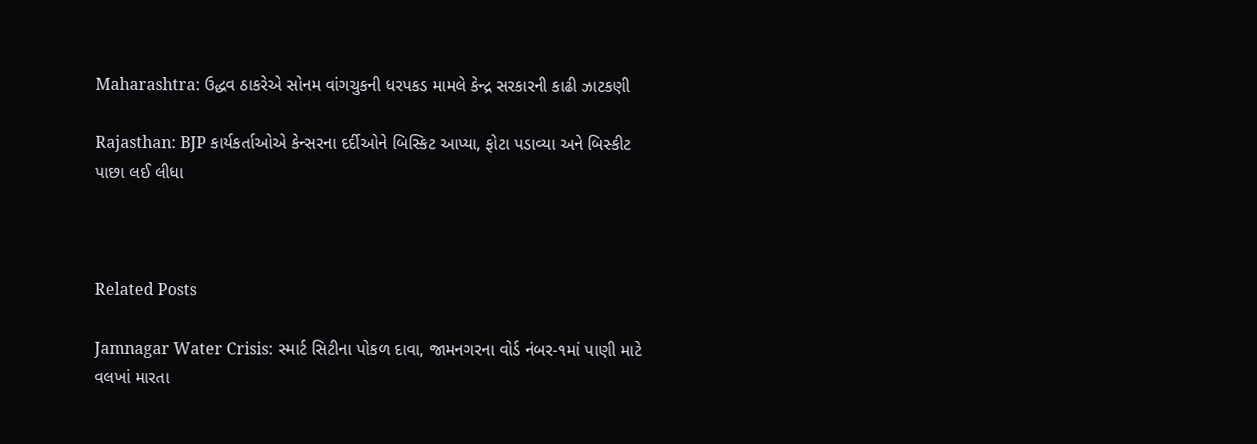Maharashtra: ઉદ્ધવ ઠાકરેએ સોનમ વાંગચુકની ધરપકડ મામલે કેન્દ્ર સરકારની કાઢી ઝાટકણી

Rajasthan: BJP કાર્યકર્તાઓએ કેન્સરના દર્દીઓને બિસ્કિટ આપ્યા, ફોટા પડાવ્યા અને બિસ્કીટ પાછા લઈ લીધા



Related Posts

Jamnagar Water Crisis: સ્માર્ટ સિટીના પોકળ દાવા, જામનગરના વોર્ડ નંબર-૧માં પાણી માટે વલખાં મારતા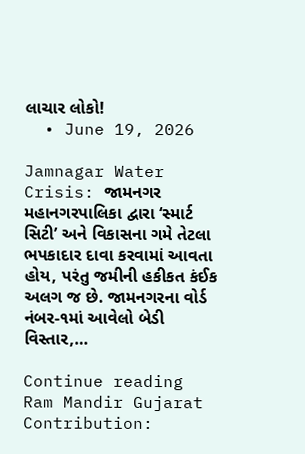લાચાર લોકો!
  • June 19, 2026

Jamnagar Water Crisis: જામનગર મહાનગરપાલિકા દ્વારા ‘સ્માર્ટ સિટી’ અને વિકાસના ગમે તેટલા ભપકાદાર દાવા કરવામાં આવતા હોય, પરંતુ જમીની હકીકત કંઈક અલગ જ છે. જામનગરના વોર્ડ નંબર-૧માં આવેલો બેડી વિસ્તાર,…

Continue reading
Ram Mandir Gujarat Contribution: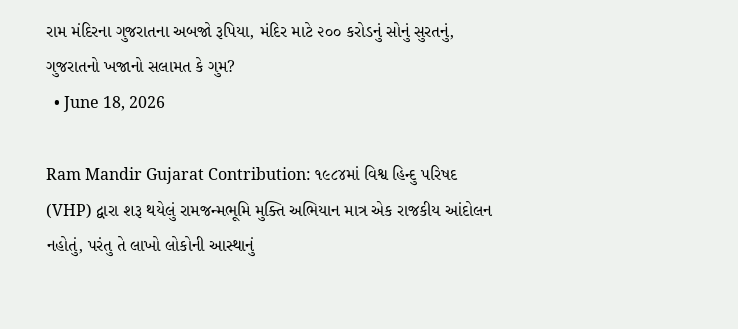રામ મંદિરના ગુજરાતના અબજો રૂપિયા, મંદિર માટે ૨૦૦ કરોડનું સોનું સુરતનું, ગુજરાતનો ખજાનો સલામત કે ગુમ?
  • June 18, 2026

Ram Mandir Gujarat Contribution: ૧૯૮૪માં વિશ્વ હિન્દુ પરિષદ (VHP) દ્વારા શરૂ થયેલું રામજન્મભૂમિ મુક્તિ અભિયાન માત્ર એક રાજકીય આંદોલન નહોતું, પરંતુ તે લાખો લોકોની આસ્થાનું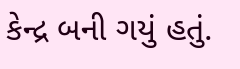કેન્દ્ર બની ગયું હતું.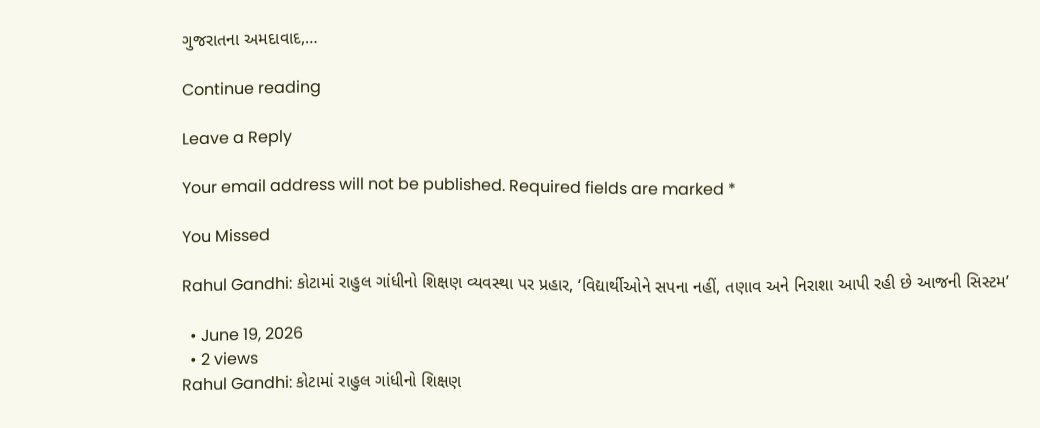ગુજરાતના અમદાવાદ,…

Continue reading

Leave a Reply

Your email address will not be published. Required fields are marked *

You Missed

Rahul Gandhi: કોટામાં રાહુલ ગાંધીનો શિક્ષણ વ્યવસ્થા પર પ્રહાર, ‘વિદ્યાર્થીઓને સપના નહીં, તણાવ અને નિરાશા આપી રહી છે આજની સિસ્ટમ’

  • June 19, 2026
  • 2 views
Rahul Gandhi: કોટામાં રાહુલ ગાંધીનો શિક્ષણ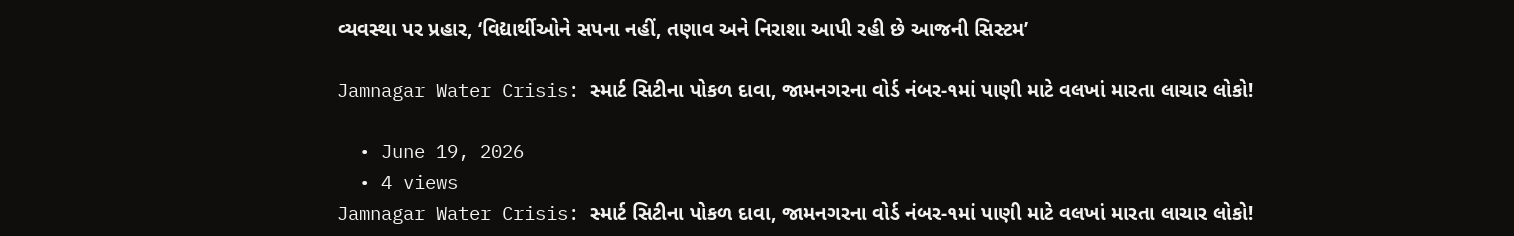વ્યવસ્થા પર પ્રહાર, ‘વિદ્યાર્થીઓને સપના નહીં, તણાવ અને નિરાશા આપી રહી છે આજની સિસ્ટમ’

Jamnagar Water Crisis: સ્માર્ટ સિટીના પોકળ દાવા, જામનગરના વોર્ડ નંબર-૧માં પાણી માટે વલખાં મારતા લાચાર લોકો!

  • June 19, 2026
  • 4 views
Jamnagar Water Crisis: સ્માર્ટ સિટીના પોકળ દાવા, જામનગરના વોર્ડ નંબર-૧માં પાણી માટે વલખાં મારતા લાચાર લોકો!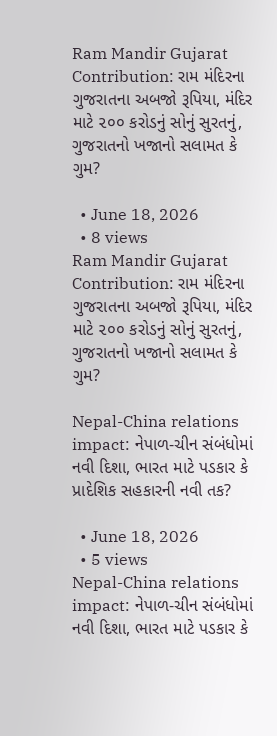Ram Mandir Gujarat Contribution: રામ મંદિરના ગુજરાતના અબજો રૂપિયા, મંદિર માટે ૨૦૦ કરોડનું સોનું સુરતનું, ગુજરાતનો ખજાનો સલામત કે ગુમ?

  • June 18, 2026
  • 8 views
Ram Mandir Gujarat Contribution: રામ મંદિરના ગુજરાતના અબજો રૂપિયા, મંદિર માટે ૨૦૦ કરોડનું સોનું સુરતનું, ગુજરાતનો ખજાનો સલામત કે ગુમ?

Nepal-China relations impact: નેપાળ-ચીન સંબંધોમાં નવી દિશા, ભારત માટે પડકાર કે પ્રાદેશિક સહકારની નવી તક?

  • June 18, 2026
  • 5 views
Nepal-China relations impact: નેપાળ-ચીન સંબંધોમાં નવી દિશા, ભારત માટે પડકાર કે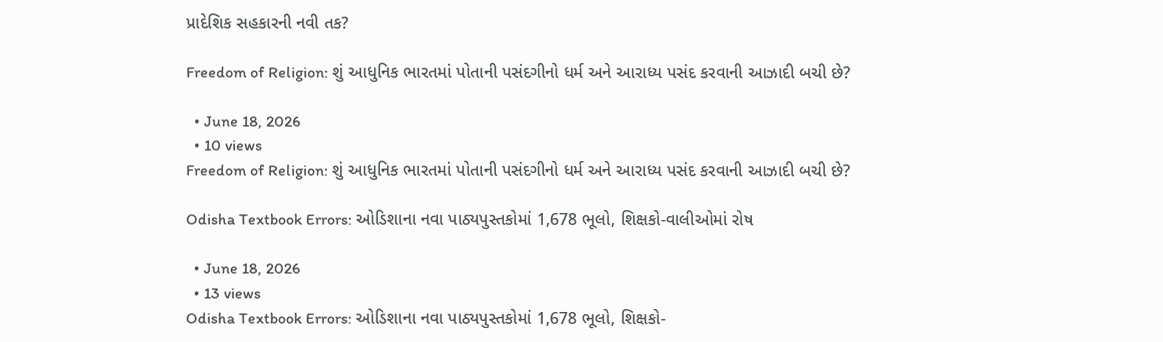પ્રાદેશિક સહકારની નવી તક?

Freedom of Religion: શું આધુનિક ભારતમાં પોતાની પસંદગીનો ધર્મ અને આરાધ્ય પસંદ કરવાની આઝાદી બચી છે?

  • June 18, 2026
  • 10 views
Freedom of Religion: શું આધુનિક ભારતમાં પોતાની પસંદગીનો ધર્મ અને આરાધ્ય પસંદ કરવાની આઝાદી બચી છે?

Odisha Textbook Errors: ઓડિશાના નવા પાઠ્યપુસ્તકોમાં 1,678 ભૂલો, શિક્ષકો-વાલીઓમાં રોષ

  • June 18, 2026
  • 13 views
Odisha Textbook Errors: ઓડિશાના નવા પાઠ્યપુસ્તકોમાં 1,678 ભૂલો, શિક્ષકો-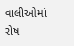વાલીઓમાં રોષ